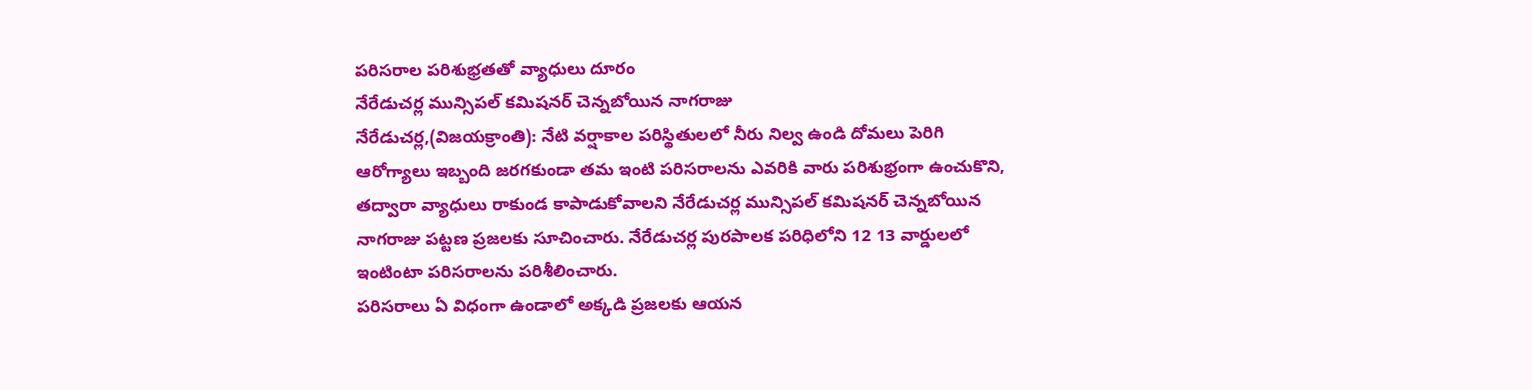పరిసరాల పరిశుభ్రతతో వ్యాధులు దూరం
నేరేడుచర్ల మున్సిపల్ కమిషనర్ చెన్నబోయిన నాగరాజు
నేరేడుచర్ల,(విజయక్రాంతి): నేటి వర్షాకాల పరిస్థితులలో నీరు నిల్వ ఉండి దోమలు పెరిగి ఆరోగ్యాలు ఇబ్బంది జరగకుండా తమ ఇంటి పరిసరాలను ఎవరికి వారు పరిశుభ్రంగా ఉంచుకొని, తద్వారా వ్యాధులు రాకుండ కాపాడుకోవాలని నేరేడుచర్ల మున్సిపల్ కమిషనర్ చెన్నబోయిన నాగరాజు పట్టణ ప్రజలకు సూచించారు. నేరేడుచర్ల పురపాలక పరిధిలోని 12 13 వార్డులలో ఇంటింటా పరిసరాలను పరిశీలించారు.
పరిసరాలు ఏ విధంగా ఉండాలో అక్కడి ప్రజలకు ఆయన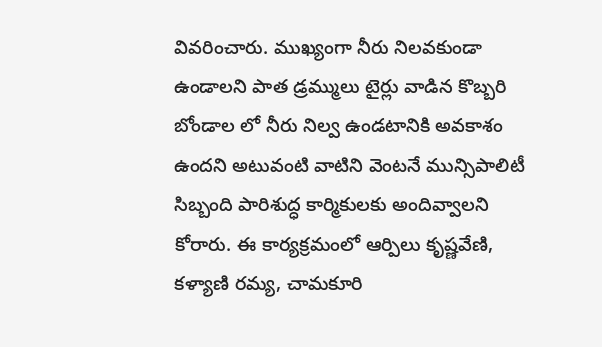వివరించారు. ముఖ్యంగా నీరు నిలవకుండా ఉండాలని పాత డ్రమ్ములు టైర్లు వాడిన కొబ్బరి బోండాల లో నీరు నిల్వ ఉండటానికి అవకాశం ఉందని అటువంటి వాటిని వెంటనే మున్సిపాలిటీ సిబ్బంది పారిశుద్ధ కార్మికులకు అందివ్వాలని కోరారు. ఈ కార్యక్రమంలో ఆర్పిలు కృష్ణవేణి, కళ్యాణి రమ్య, చామకూరి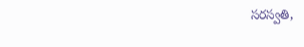సరస్వతి,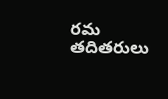రమ తదితరులు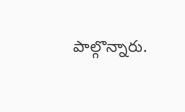పాల్గొన్నారు.